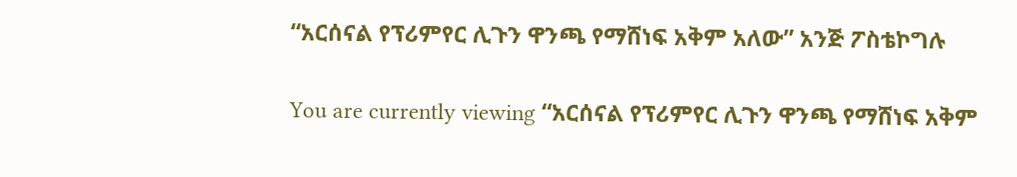“አርሰናል የፕሪምየር ሊጉን ዋንጫ የማሸነፍ አቅም አለው” አንጅ ፖስቴኮግሉ

You are currently viewing “አርሰናል የፕሪምየር ሊጉን ዋንጫ የማሸነፍ አቅም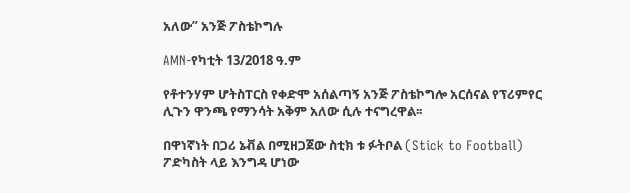አለው” አንጅ ፖስቴኮግሉ

AMN-የካቲት 13/2018 ዓ.ም

የቶተንሃም ሆትስፐርስ የቀድሞ አሰልጣኝ አንጅ ፖስቴኮግሎ አርሰናል የፕሪምየር ሊጉን ዋንጫ የማንሳት አቅም አለው ሲሉ ተናግረዋል፡፡

በዋነኛነት በጋሪ ኔቭል በሚዘጋጀው ስቲክ ቱ ፉትቦል (Stick to Football) ፖድካስት ላይ እንግዳ ሆነው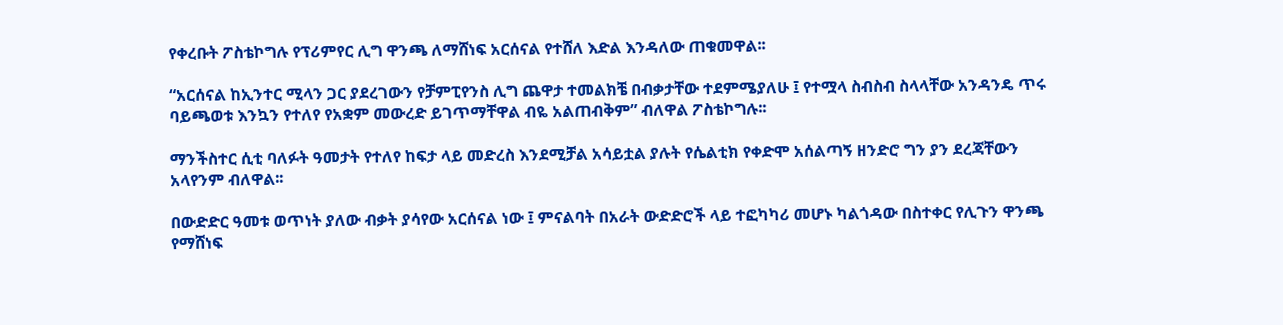የቀረቡት ፖስቴኮግሉ የፕሪምየር ሊግ ዋንጫ ለማሸነፍ አርሰናል የተሸለ እድል እንዳለው ጠቁመዋል፡፡

“አርሰናል ከኢንተር ሚላን ጋር ያደረገውን የቻምፒየንስ ሊግ ጨዋታ ተመልክቼ በብቃታቸው ተደምሜያለሁ ፤ የተሟላ ስብስብ ስላላቸው አንዳንዴ ጥሩ ባይጫወቱ እንኳን የተለየ የአቋም መውረድ ይገጥማቸዋል ብዬ አልጠብቅም” ብለዋል ፖስቴኮግሉ፡፡

ማንችስተር ሲቲ ባለፉት ዓመታት የተለየ ከፍታ ላይ መድረስ እንደሚቻል አሳይቷል ያሉት የሴልቲክ የቀድሞ አሰልጣኝ ዘንድሮ ግን ያን ደረጃቸውን አላየንም ብለዋል፡፡

በውድድር ዓመቱ ወጥነት ያለው ብቃት ያሳየው አርሰናል ነው ፤ ምናልባት በአራት ውድድሮች ላይ ተፎካካሪ መሆኑ ካልጎዳው በስተቀር የሊጉን ዋንጫ የማሸነፍ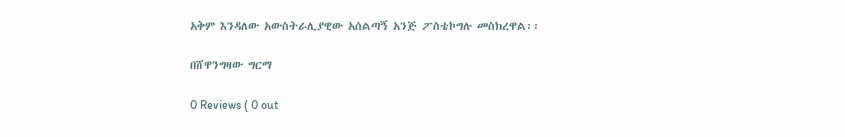አቅም እንዳለው አውስትራሊያዊው አሰልጣኝ አንጅ ፖስቴኮግሉ መስክረዋል፡፡

በሸዋንግዛው ግርማ

0 Reviews ( 0 out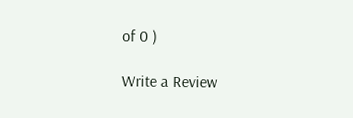of 0 )

Write a Review